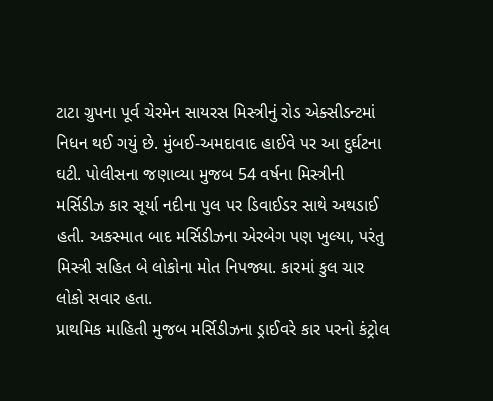ટાટા ગ્રુપના પૂર્વ ચેરમેન સાયરસ મિસ્ત્રીનું રોડ એક્સીડન્ટમાં નિધન થઈ ગયું છે. મુંબઈ-અમદાવાદ હાઈવે પર આ દુર્ઘટના ઘટી. પોલીસના જણાવ્યા મુજબ 54 વર્ષના મિસ્ત્રીની મર્સિડીઝ કાર સૂર્યા નદીના પુલ પર ડિવાઈડર સાથે અથડાઈ હતી. અકસ્માત બાદ મર્સિડીઝના એરબેગ પણ ખુલ્યા, પરંતુ મિસ્ત્રી સહિત બે લોકોના મોત નિપજ્યા. કારમાં કુલ ચાર લોકો સવાર હતા.
પ્રાથમિક માહિતી મુજબ મર્સિડીઝના ડ્રાઈવરે કાર પરનો કંટ્રોલ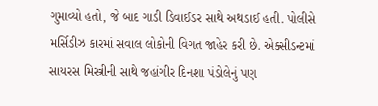ગુમાવ્યો હતો, જે બાદ ગાડી ડિવાઈડર સાથે અથડાઈ હતી. પોલીસે મર્સિડીઝ કારમાં સવાલ લોકોની વિગત જાહેર કરી છે. એક્સીડન્ટમાં સાયરસ મિસ્ત્રીની સાથે જહાંગીર દિનશા પંડોલેનું પણ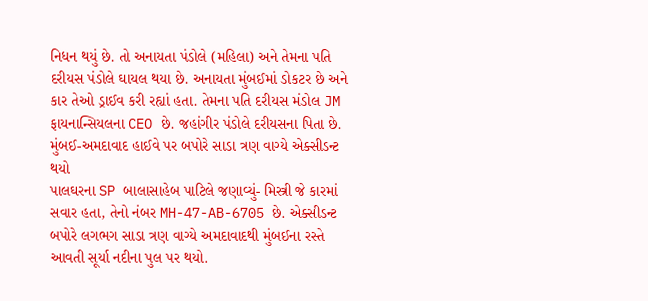નિધન થયું છે. તો અનાયતા પંડોલે (મહિલા) અને તેમના પતિ દરીયસ પંડોલે ઘાયલ થયા છે. અનાયતા મુંબઈમાં ડોકટર છે અને કાર તેઓ ડ્રાઈવ કરી રહ્યાં હતા. તેમના પતિ દરીયસ મંડોલ JM ફાયનાન્સિયલના CEO છે. જહાંગીર પંડોલે દરીયસના પિતા છે.
મુંબઈ-અમદાવાદ હાઈવે પર બપોરે સાડા ત્રણ વાગ્યે એક્સીડન્ટ થયો
પાલઘરના SP બાલાસાહેબ પાટિલે જણાવ્યું- મિસ્ત્રી જે કારમાં સવાર હતા, તેનો નંબર MH-47-AB-6705 છે. એક્સીડન્ટ બપોરે લગભગ સાડા ત્રણ વાગ્યે અમદાવાદથી મુંબઈના રસ્તે આવતી સૂર્યા નદીના પુલ પર થયો.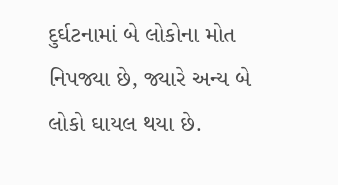દુર્ઘટનામાં બે લોકોના મોત નિપજ્યા છે, જ્યારે અન્ય બે લોકો ઘાયલ થયા છે.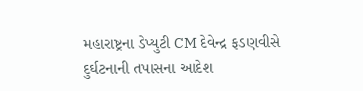મહારાષ્ટ્રના ડેપ્યુટી CM દેવેન્દ્ર ફડણવીસે દુર્ઘટનાની તપાસના આદેશ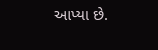આપ્યા છે.